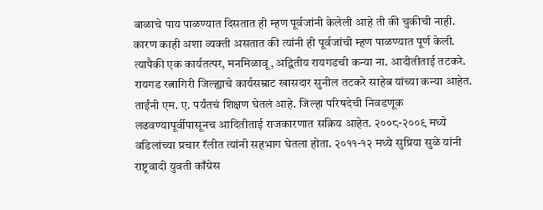बाळाचे पाय पाळण्यात दिसतात ही म्हण पूर्वजांनी केलेली आहे ती की चुकीची नाही. कारण काही अशा व्यक्ती असतात की त्यांनी ही पूर्वजांची म्हण पाळण्यात पूर्ण केली. त्यापैकी एक कार्यतत्पर, मनमिळावू, अद्वितीय रायगडची कन्या ना. आदीतीताई तटकरे. रायगड रत्नागिरी जिल्ह्याचे कार्यसम्राट खासदार सुनील तटकरे साहेब यांच्या कन्या आहेत. ताईंनी एम. ए. पर्यंतचं शिक्षण घेतलं आहे. जिल्हा परिषदेची निवडणूक लढवण्यापूर्वीपासूनच आदितीताई राजकारणात सक्रिय आहेत. २००८-२००९ मध्ये वडिलांच्या प्रचार रॅलीत त्यांनी सहभाग घेतला होता. २०११-१२ मध्ये सुप्रिया सुळे यांनी राष्ट्रवादी युवती काँग्रेस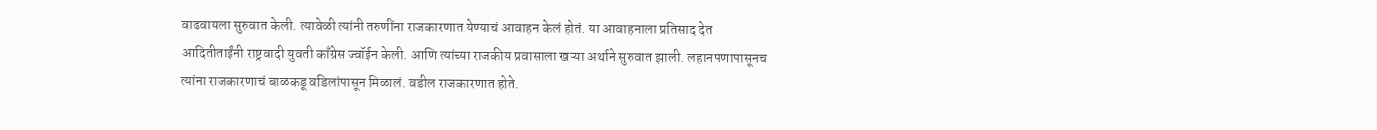वाढवायला सुरुवात केली. त्यावेळी त्यांनी तरुणींना राजकारणात येण्याचं आवाहन केलं होतं. या आवाहनाला प्रतिसाद देत आदितीताईंनी राष्ट्रवादी युवती काँग्रेस ज्वॉईन केली. आणि त्यांच्या राजकीय प्रवासाला खऱ्या अर्थाने सुरुवात झाली. लहानपणापासूनच त्यांना राजकारणाचं बाळकडू वडिलांपासून मिळालं. वडील राजकारणात होते.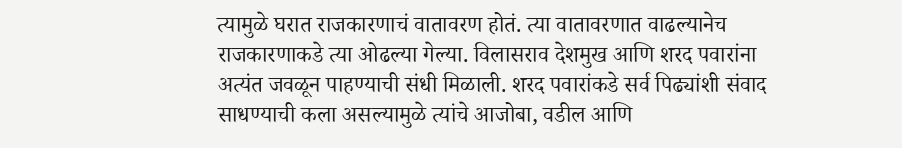त्यामुळे घरात राजकारणाचं वातावरण होतं. त्या वातावरणात वाढल्यानेच राजकारणाकडे त्या ओढल्या गेल्या. विलासराव देशमुख आणि शरद पवारांना अत्यंत जवळून पाहण्याची संधी मिळाली. शरद पवारांकडे सर्व पिढ्यांशी संवाद साधण्याची कला असल्यामुळे त्यांचे आजोबा, वडील आणि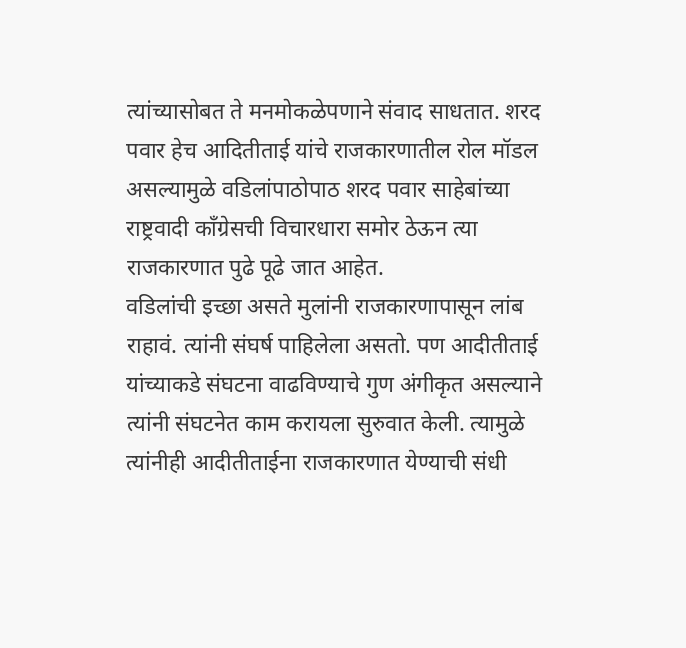त्यांच्यासोबत ते मनमोकळेपणाने संवाद साधतात. शरद पवार हेच आदितीताई यांचे राजकारणातील रोल मॉडल असल्यामुळे वडिलांपाठोपाठ शरद पवार साहेबांच्या राष्ट्रवादी काँग्रेसची विचारधारा समोर ठेऊन त्या राजकारणात पुढे पूढे जात आहेत.
वडिलांची इच्छा असते मुलांनी राजकारणापासून लांब राहावं. त्यांनी संघर्ष पाहिलेला असतो. पण आदीतीताई यांच्याकडे संघटना वाढविण्याचे गुण अंगीकृत असल्याने त्यांनी संघटनेत काम करायला सुरुवात केली. त्यामुळे त्यांनीही आदीतीताईना राजकारणात येण्याची संधी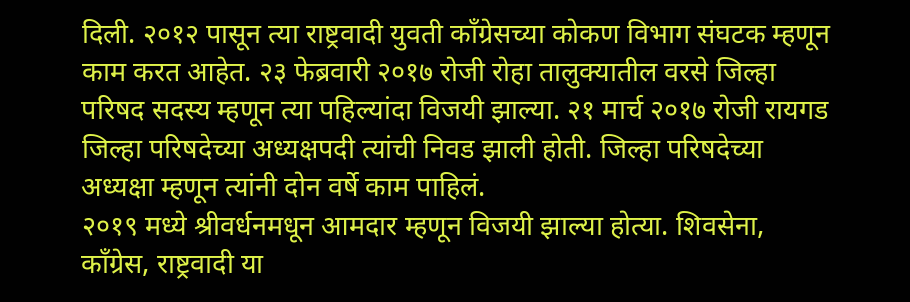दिली. २०१२ पासून त्या राष्ट्रवादी युवती काँग्रेसच्या कोकण विभाग संघटक म्हणून काम करत आहेत. २३ फेब्रवारी २०१७ रोजी रोहा तालुक्यातील वरसे जिल्हा परिषद सदस्य म्हणून त्या पहिल्यांदा विजयी झाल्या. २१ मार्च २०१७ रोजी रायगड जिल्हा परिषदेच्या अध्यक्षपदी त्यांची निवड झाली होती. जिल्हा परिषदेच्या अध्यक्षा म्हणून त्यांनी दोन वर्षे काम पाहिलं.
२०१९ मध्ये श्रीवर्धनमधून आमदार म्हणून विजयी झाल्या होत्या. शिवसेना, काँग्रेस, राष्ट्रवादी या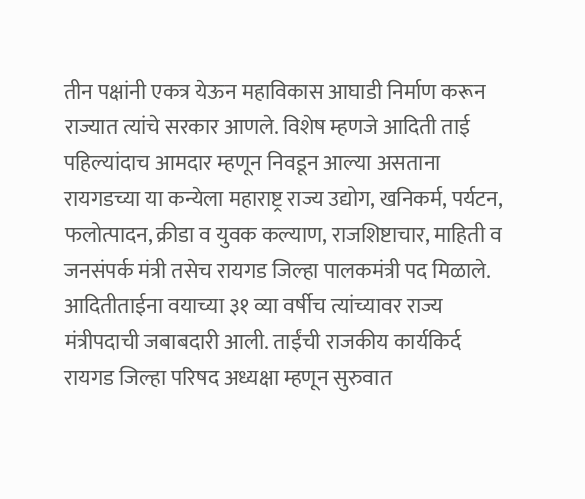तीन पक्षांनी एकत्र येऊन महाविकास आघाडी निर्माण करून राज्यात त्यांचे सरकार आणले. विशेष म्हणजे आदिती ताई पहिल्यांदाच आमदार म्हणून निवडून आल्या असताना रायगडच्या या कन्येला महाराष्ट्र राज्य उद्योग, खनिकर्म, पर्यटन, फलोत्पादन, क्रीडा व युवक कल्याण, राजशिष्टाचार, माहिती व जनसंपर्क मंत्री तसेच रायगड जिल्हा पालकमंत्री पद मिळाले. आदितीताईना वयाच्या ३१ व्या वर्षीच त्यांच्यावर राज्य मंत्रीपदाची जबाबदारी आली. ताईंची राजकीय कार्यकिर्द रायगड जिल्हा परिषद अध्यक्षा म्हणून सुरुवात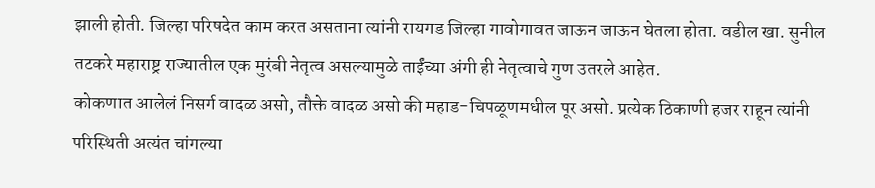झाली होती. जिल्हा परिषदेत काम करत असताना त्यांनी रायगड जिल्हा गावोगावत जाऊन जाऊन घेतला होता. वडील खा. सुनील तटकरे महाराष्ट्र राज्यातील एक मुरंबी नेतृत्व असल्यामुळे ताईंच्या अंगी ही नेतृत्वाचे गुण उतरले आहेत.
कोकणात आलेलं निसर्ग वादळ असो, तौक्ते वादळ असो की महाड-चिपळूणमधील पूर असो. प्रत्येक ठिकाणी हजर राहून त्यांनी परिस्थिती अत्यंत चांगल्या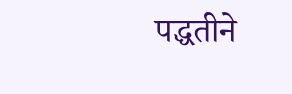पद्धतीने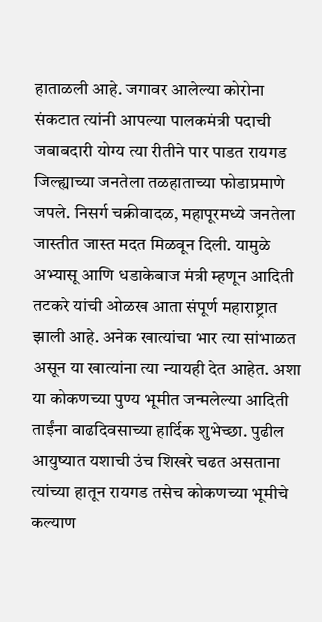हाताळली आहे. जगावर आलेल्या कोरोना संकटात त्यांनी आपल्या पालकमंत्री पदाची जबाबदारी योग्य त्या रीतीने पार पाडत रायगड जिल्ह्याच्या जनतेला तळहाताच्या फोडाप्रमाणे जपले. निसर्ग चक्रीवादळ, महापूरमध्ये जनतेला जास्तीत जास्त मदत मिळवून दिली. यामुळे अभ्यासू आणि धडाकेबाज मंत्री म्हणून आदिती तटकरे यांची ओळख आता संपूर्ण महाराष्ट्रात झाली आहे. अनेक खात्यांचा भार त्या सांभाळत असून या खात्यांना त्या न्यायही देत आहेत. अशा या कोकणच्या पुण्य भूमीत जन्मलेल्या आदिती ताईंना वाढदिवसाच्या हार्दिक शुभेच्छा. पुढील आयुष्यात यशाची उंच शिखरे चढत असताना त्यांच्या हातून रायगड तसेच कोकणच्या भूमीचे कल्याण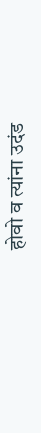होवो व त्यांना उदंड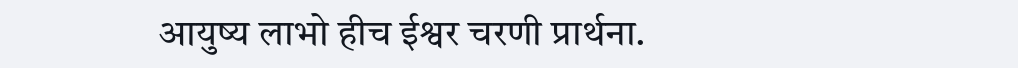आयुष्य लाभो हीच ईश्वर चरणी प्रार्थना.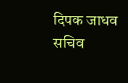दिपक जाधव
सचिव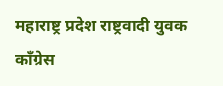महाराष्ट्र प्रदेश राष्ट्रवादी युवक काँग्रेस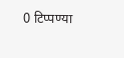0 टिप्पण्या